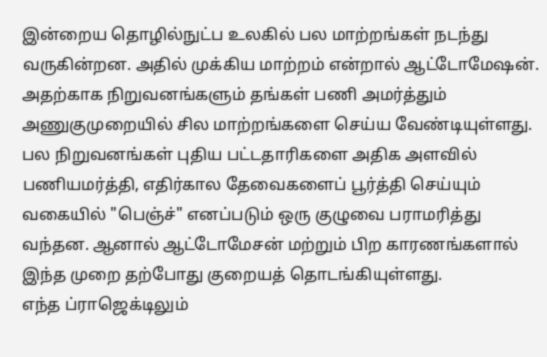இன்றைய தொழில்நுட்ப உலகில் பல மாற்றங்கள் நடந்து வருகின்றன. அதில் முக்கிய மாற்றம் என்றால் ஆட்டோமேஷன். அதற்காக நிறுவனங்களும் தங்கள் பணி அமர்த்தும் அணுகுமுறையில் சில மாற்றங்களை செய்ய வேண்டியுள்ளது. பல நிறுவனங்கள் புதிய பட்டதாரிகளை அதிக அளவில் பணியமர்த்தி, எதிர்கால தேவைகளைப் பூர்த்தி செய்யும் வகையில் "பெஞ்ச்" எனப்படும் ஒரு குழுவை பராமரித்து வந்தன. ஆனால் ஆட்டோமேசன் மற்றும் பிற காரணங்களால் இந்த முறை தற்போது குறையத் தொடங்கியுள்ளது.
எந்த ப்ராஜெக்டிலும்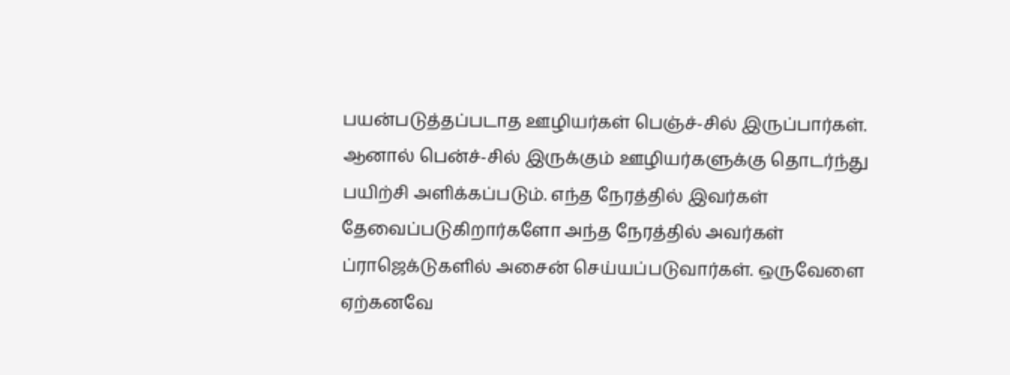பயன்படுத்தப்படாத ஊழியர்கள் பெஞ்ச்-சில் இருப்பார்கள். ஆனால் பென்ச்-சில் இருக்கும் ஊழியர்களுக்கு தொடர்ந்து பயிற்சி அளிக்கப்படும். எந்த நேரத்தில் இவர்கள் தேவைப்படுகிறார்களோ அந்த நேரத்தில் அவர்கள் ப்ராஜெக்டுகளில் அசைன் செய்யப்படுவார்கள். ஒருவேளை ஏற்கனவே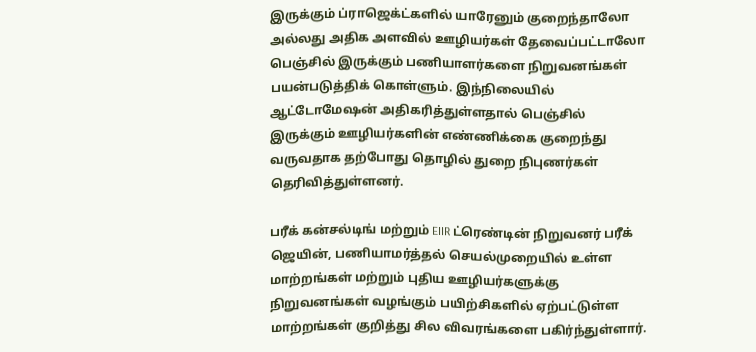இருக்கும் ப்ராஜெக்ட்களில் யாரேனும் குறைந்தாலோ அல்லது அதிக அளவில் ஊழியர்கள் தேவைப்பட்டாலோ பெஞ்சில் இருக்கும் பணியாளர்களை நிறுவனங்கள் பயன்படுத்திக் கொள்ளும். இந்நிலையில் ஆட்டோமேஷன் அதிகரித்துள்ளதால் பெஞ்சில் இருக்கும் ஊழியர்களின் எண்ணிக்கை குறைந்து வருவதாக தற்போது தொழில் துறை நிபுணர்கள் தெரிவித்துள்ளனர்.

பரீக் கன்சல்டிங் மற்றும் EIIR ட்ரெண்டின் நிறுவனர் பரீக் ஜெயின், பணியாமர்த்தல் செயல்முறையில் உள்ள மாற்றங்கள் மற்றும் புதிய ஊழியர்களுக்கு நிறுவனங்கள் வழங்கும் பயிற்சிகளில் ஏற்பட்டுள்ள மாற்றங்கள் குறித்து சில விவரங்களை பகிர்ந்துள்ளார்.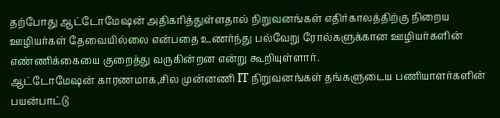தற்போது ஆட்டோமேஷன் அதிகரித்துள்ளதால் நிறுவனங்கள் எதிர்காலத்திற்கு நிறைய ஊழியர்கள் தேவையில்லை என்பதை உணர்ந்து பல்வேறு ரோல்களுக்கான ஊழியர்களின் எண்ணிக்கையை குறைத்து வருகின்றன என்று கூறியுள்ளார்.
ஆட்டோமேஷன் காரணமாக,சில முன்னணி IT நிறுவனங்கள் தங்களுடைய பணியாளர்களின் பயன்பாட்டு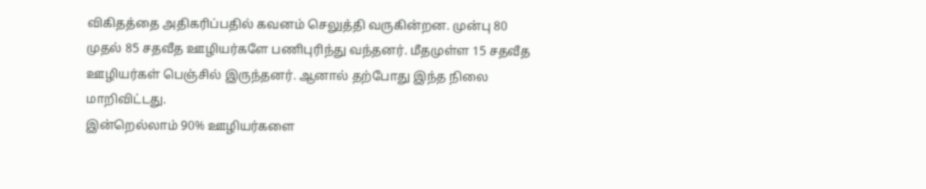விகிதத்தை அதிகரிப்பதில் கவனம் செலுத்தி வருகின்றன. முன்பு 80 முதல் 85 சதவீத ஊழியர்களே பணிபுரிந்து வந்தனர். மீதமுள்ள 15 சதவீத ஊழியர்கள் பெஞ்சில் இருந்தனர். ஆனால் தற்போது இந்த நிலை மாறிவிட்டது.
இன்றெல்லாம் 90% ஊழியர்களை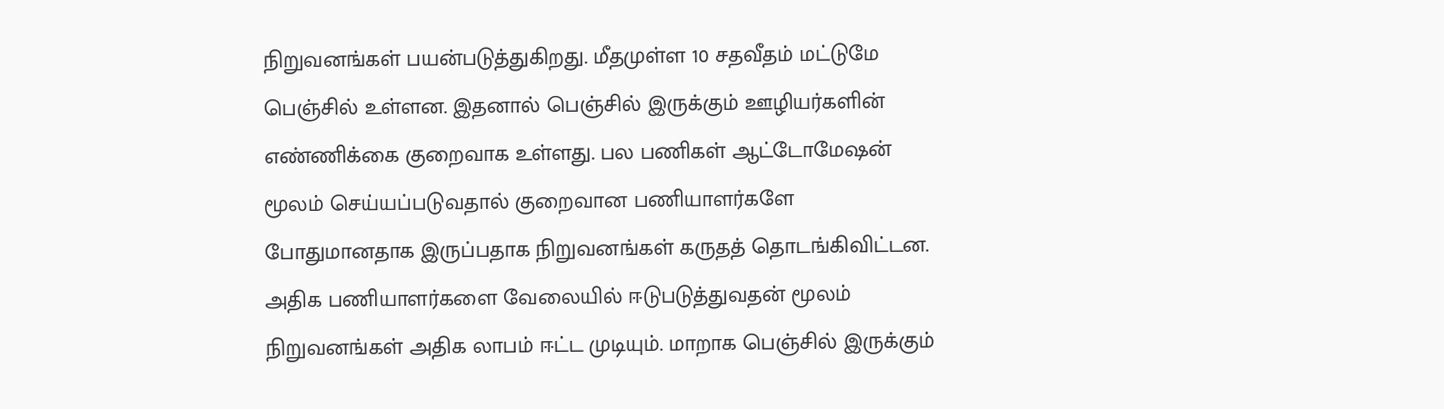நிறுவனங்கள் பயன்படுத்துகிறது. மீதமுள்ள 10 சதவீதம் மட்டுமே பெஞ்சில் உள்ளன. இதனால் பெஞ்சில் இருக்கும் ஊழியர்களின் எண்ணிக்கை குறைவாக உள்ளது. பல பணிகள் ஆட்டோமேஷன் மூலம் செய்யப்படுவதால் குறைவான பணியாளர்களே போதுமானதாக இருப்பதாக நிறுவனங்கள் கருதத் தொடங்கிவிட்டன. அதிக பணியாளர்களை வேலையில் ஈடுபடுத்துவதன் மூலம் நிறுவனங்கள் அதிக லாபம் ஈட்ட முடியும். மாறாக பெஞ்சில் இருக்கும்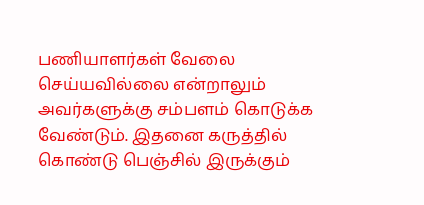பணியாளர்கள் வேலை செய்யவில்லை என்றாலும் அவர்களுக்கு சம்பளம் கொடுக்க வேண்டும். இதனை கருத்தில் கொண்டு பெஞ்சில் இருக்கும்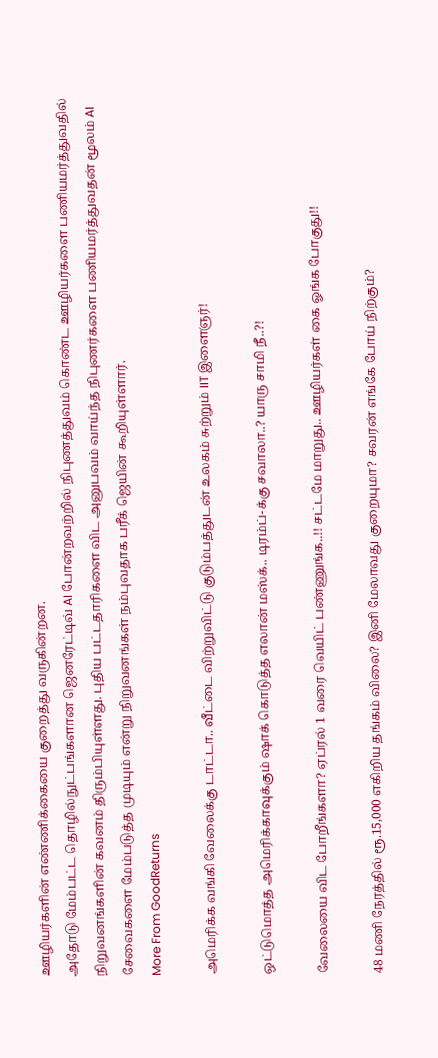ஊழியர்களின் எண்ணிக்கையை குறைத்து வருகின்றன.
அதோடு மேம்பட்ட தொழில்நுட்பங்களான ஜெனரேட்டிவ் AI போன்றவற்றில் நிபுணத்துவம் கொண்ட ஊழியர்களை பணியமர்த்துவதில் நிறுவனங்களின் கவனம் திரும்பியுள்ளது. புதிய பட்டதாரிகளை விட அனுபவம் வாய்ந்த நிபுணர்களை பணியமர்த்துவதன் மூலம் AI சேவைகளை மேம்படுத்த முடியும் என்று நிறுவனங்கள் நம்புவதாக பரீக் ஜெயின் கூறியுள்ளார்.
More From GoodReturns

அமெரிக்க வங்கி வேலைக்கு டாட்டா.. வீட்டை விற்றுவிட்டு குடும்பத்துடன் உலகம் சுற்றும் IIT இளைஞர்!

ஒட்டுமொத்த அமெரிக்காவுக்கும் ஷாக் கொடுத்த எலான் மஸ்க்.. டிரம்ப்-க்கு சவாலா..? யாரு சாமி நீ..?!

வேலையை விட போறீங்களா? ஏப்ரல் 1 வரை வெயிட் பண்ணுங்க..!! சட்டமே மாறுது.. ஊழியர்கள் கை ஓங்க போகுது!!

48 மணி நேரத்தில் ரூ.15,000 எகிறிய தங்கம் விலை? இனி மேலாவது குறையுமா? சவரன் எங்கே போய் நிற்கும்?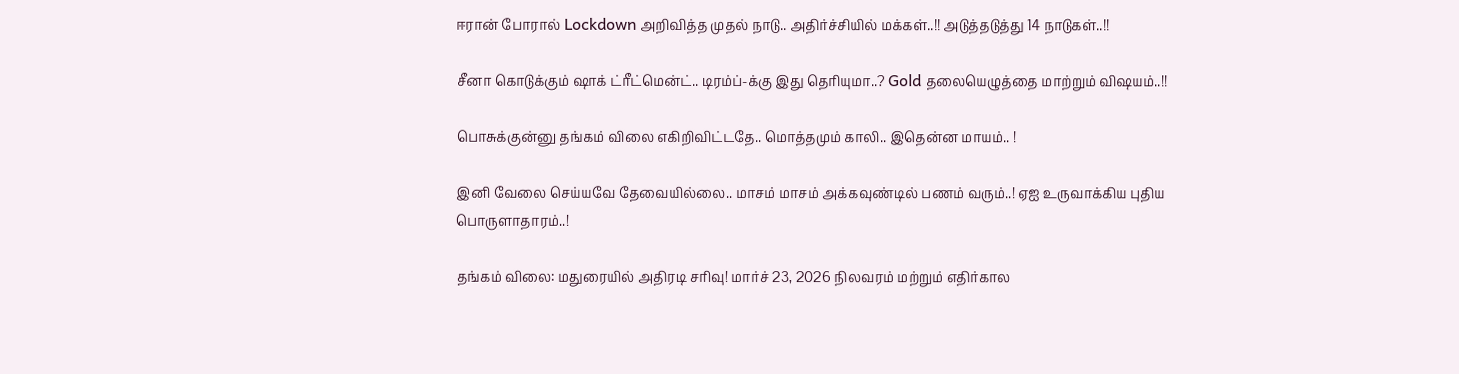ஈரான் போரால் Lockdown அறிவித்த முதல் நாடு.. அதிர்ச்சியில் மக்கள்..!! அடுத்தடுத்து 14 நாடுகள்..!!

சீனா கொடுக்கும் ஷாக் ட்ரீட்மென்ட்.. டிரம்ப்-க்கு இது தெரியுமா..? Gold தலையெழுத்தை மாற்றும் விஷயம்..!!

பொசுக்குன்னு தங்கம் விலை எகிறிவிட்டதே.. மொத்தமும் காலி.. இதென்ன மாயம்.. !

இனி வேலை செய்யவே தேவையில்லை.. மாசம் மாசம் அக்கவுண்டில் பணம் வரும்..! ஏஐ உருவாக்கிய புதிய பொருளாதாரம்..!

தங்கம் விலை: மதுரையில் அதிரடி சரிவு! மார்ச் 23, 2026 நிலவரம் மற்றும் எதிர்கால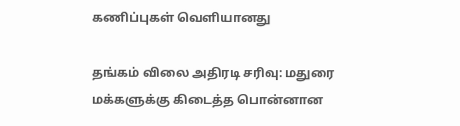கணிப்புகள் வெளியானது

தங்கம் விலை அதிரடி சரிவு: மதுரை மக்களுக்கு கிடைத்த பொன்னான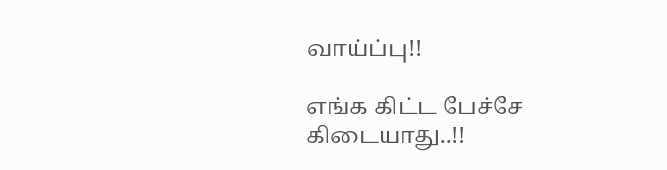வாய்ப்பு!!

எங்க கிட்ட பேச்சே கிடையாது..!!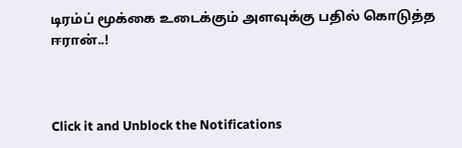டிரம்ப் மூக்கை உடைக்கும் அளவுக்கு பதில் கொடுத்த ஈரான்..!



Click it and Unblock the Notifications